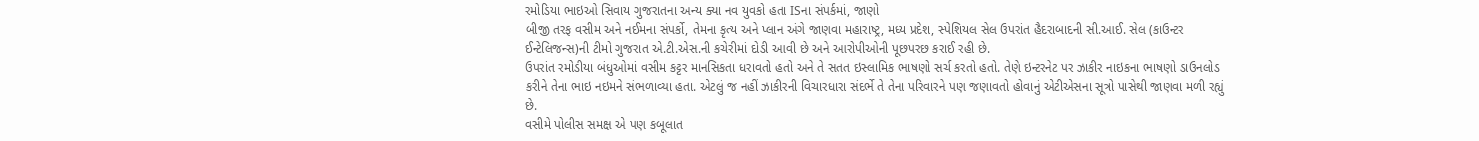રમોડિયા ભાઇઓ સિવાય ગુજરાતના અન્ય ક્યા નવ યુવકો હતા ISના સંપર્કમાં, જાણો
બીજી તરફ વસીમ અને નઈમના સંપર્કો, તેમના કૃત્ય અને પ્લાન અંગે જાણવા મહારાષ્ટ્ર, મધ્ય પ્રદેશ, સ્પેશિયલ સેલ ઉપરાંત હૈદરાબાદની સી.આઈ. સેલ (કાઉન્ટર ઈન્ટેલિજન્સ)ની ટીમો ગુજરાત એ.ટી.એસ.ની કચેરીમાં દોડી આવી છે અને આરોપીઓની પૂછપરછ કરાઈ રહી છે.
ઉપરાંત રમોડીયા બંધુઓમાં વસીમ કટ્ટર માનસિકતા ધરાવતો હતો અને તે સતત ઇસ્લામિક ભાષણો સર્ચ કરતો હતો. તેણે ઇન્ટરનેટ પર ઝાકીર નાઇકના ભાષણો ડાઉનલોડ કરીને તેના ભાઇ નઇમને સંભળાવ્યા હતા. એટલું જ નહીં ઝાકીરની વિચારધારા સંદર્ભે તે તેના પરિવારને પણ જણાવતો હોવાનું એટીએસના સૂત્રો પાસેથી જાણવા મળી રહ્યું છે.
વસીમે પોલીસ સમક્ષ એ પણ કબૂલાત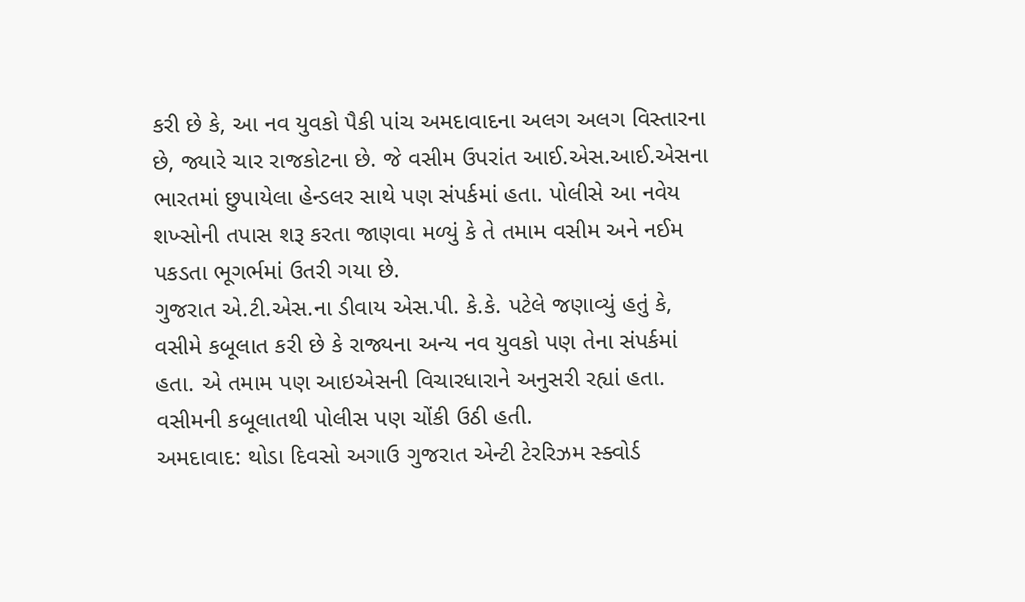કરી છે કે, આ નવ યુવકો પૈકી પાંચ અમદાવાદના અલગ અલગ વિસ્તારના છે, જ્યારે ચાર રાજકોટના છે. જે વસીમ ઉપરાંત આઈ.એસ.આઈ.એસના ભારતમાં છુપાયેલા હેન્ડલર સાથે પણ સંપર્કમાં હતા. પોલીસે આ નવેય શખ્સોની તપાસ શરૂ કરતા જાણવા મળ્યું કે તે તમામ વસીમ અને નઈમ પકડતા ભૂગર્ભમાં ઉતરી ગયા છે.
ગુજરાત એ.ટી.એસ.ના ડીવાય એસ.પી. કે.કે. પટેલે જણાવ્યું હતું કે, વસીમે કબૂલાત કરી છે કે રાજ્યના અન્ય નવ યુવકો પણ તેના સંપર્કમાં હતા. એ તમામ પણ આઇએસની વિચારધારાને અનુસરી રહ્યાં હતા. વસીમની કબૂલાતથી પોલીસ પણ ચોંકી ઉઠી હતી.
અમદાવાદ: થોડા દિવસો અગાઉ ગુજરાત એન્ટી ટેરરિઝમ સ્ક્વોર્ડ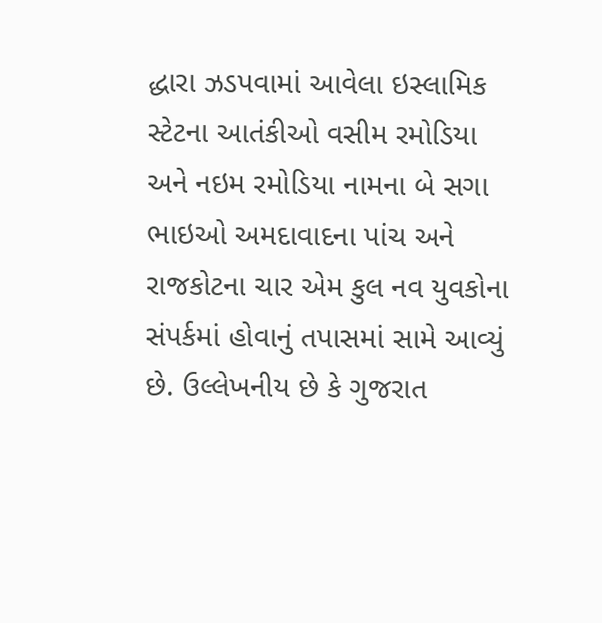દ્ધારા ઝડપવામાં આવેલા ઇસ્લામિક સ્ટેટના આતંકીઓ વસીમ રમોડિયા અને નઇમ રમોડિયા નામના બે સગા ભાઇઓ અમદાવાદના પાંચ અને રાજકોટના ચાર એમ કુલ નવ યુવકોના સંપર્કમાં હોવાનું તપાસમાં સામે આવ્યું છે. ઉલ્લેખનીય છે કે ગુજરાત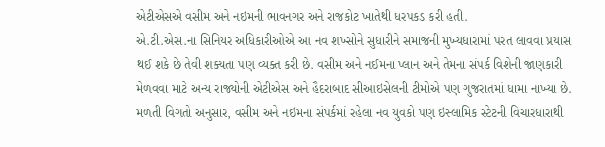એટીએસએ વસીમ અને નઇમની ભાવનગર અને રાજકોટ ખાતેથી ધરપકડ કરી હતી.
એ.ટી.એસ.ના સિનિયર અધિકારીઓએ આ નવ શખ્સોને સુધારીને સમાજની મુખ્યધારામાં પરત લાવવા પ્રયાસ થઈ શકે છે તેવી શક્યતા પણ વ્યક્ત કરી છે. વસીમ અને નઈમના પ્લાન અને તેમના સંપર્ક વિશેની જાણકારી મેળવવા માટે અન્ય રાજ્યોની એટીએસ અને હૈદરાબાદ સીઆઇસેલની ટીમોએ પણ ગુજરાતમાં ધામા નાખ્યા છે.
મળતી વિગતો અનુસાર, વસીમ અને નઇમના સંપર્કમાં રહેલા નવ યુવકો પણ ઇસ્લામિક સ્ટેટની વિચારધારાથી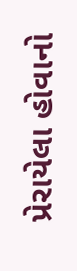પ્રેરાયેલા હોવાનો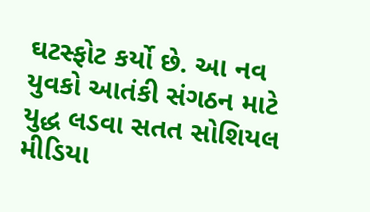ઘટસ્ફોટ કર્યો છે. આ નવ યુવકો આતંકી સંગઠન માટે યુદ્ધ લડવા સતત સોશિયલ મીડિયા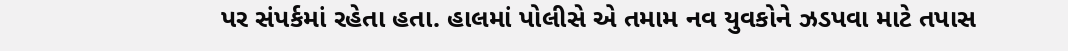પર સંપર્કમાં રહેતા હતા. હાલમાં પોલીસે એ તમામ નવ યુવકોને ઝડપવા માટે તપાસ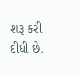શરૂ કરી દીધી છે.